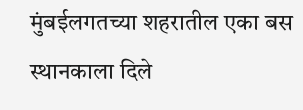मुंबईलगतच्या शहरातील एका बस स्थानकाला दिले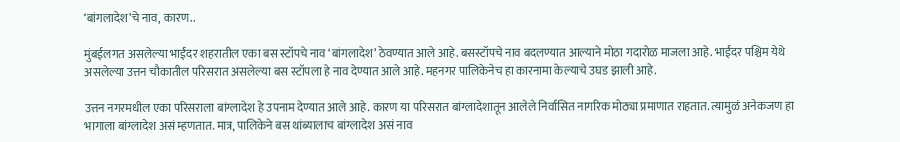‘बांगलादेश’चे नाव, कारण..

मुंबईलगत असलेल्या भाईंदर शहरातील एका बस स्टॉपचे नाव ‘बांगलादेश’ ठेवण्यात आले आहे. बसस्टॉपचे नाव बदलण्यात आल्याने मोठा गदारोळ माजला आहे. भाईंदर पश्चिम येथे असलेल्या उत्तन चौकातील परिसरात असलेल्या बस स्टॉपला हे नाव देण्यात आले आहे. महनगर पालिकेनेच हा कारनामा केल्याचे उघड झाली आहे.

उत्तन नगरमधील एका परिसराला बांग्लादेश हे उपनाम देण्यात आले आहे. कारण या परिसरात बांग्लादेशातून आलेले निर्वासित नागरिक मोठ्या प्रमाणात राहतात. त्यामुळं अनेकजण हा भागाला बांग्लादेश असं म्हणतात. मात्र, पालिकेने बस थांब्यालाच बांग्लादेश असं नाव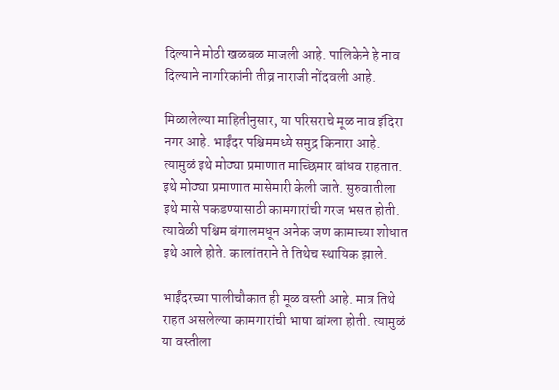दिल्याने मोठी खळबळ माजली आहे. पालिकेने हे नाव दिल्याने नागरिकांनी तीव्र नाराजी नोंदवली आहे.

मिळालेल्या माहितीनुसार, या परिसराचे मूळ नाव इंदिरा नगर आहे. भाईंदर पश्चिममध्ये समुद्र किनारा आहे. त्यामुळं इथे मोठ्या प्रमाणात माच्छिमार बांधव राहतात. इथे मोठ्या प्रमाणात मासेमारी केली जाते. सुरुवातीला इथे मासे पकडण्यासाठी कामगारांची गरज भसत होती. त्यावेळी पश्चिम बंगालमधून अनेक जण कामाच्या शोधात इथे आले होते. कालांतराने ते तिथेच स्थायिक झाले.

भाईंदरच्या पालीचौकात ही मूळ वस्ती आहे. मात्र तिथे राहत असलेल्या कामगारांची भाषा बांग्ला होती. त्यामुळं या वस्तीला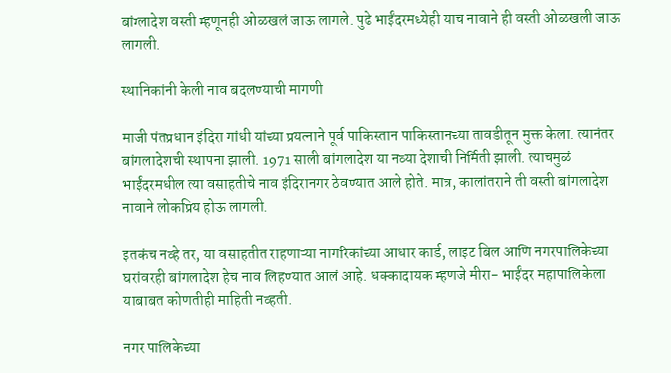बांग्लादेश वस्ती म्हणूनही ओळखलं जाऊ लागले. पुढे भाईंदरमध्येही याच नावाने ही वस्ती ओळखली जाऊ लागली.

स्थानिकांनी केली नाव बदलण्याची मागणी

माजी पंतप्रधान इंदिरा गांधी यांच्या प्रयत्नाने पूर्व पाकिस्तान पाकिस्तानच्या तावडीतून मुक्त केला. त्यानंतर बांगलादेशची स्थापना झाली. 1971 साली बांगलादेश या नव्या देशाची निर्मिती झाली. त्याचमुळं भाईंदरमधील त्या वसाहतीचे नाव इंदिरानगर ठेवण्यात आले होते. मात्र, कालांतराने ती वस्ती बांगलादेश नावाने लोकप्रिय होऊ लागली.

इतकंच नव्हे तर, या वसाहतीत राहणाऱ्या नागरिकांच्या आधार कार्ड, लाइट बिल आणि नगरपालिकेच्या घरांवरही बांगलादेश हेच नाव लिहण्यात आलं आहे. धक्कादायक म्हणजे मीरा- भाईंदर महापालिकेला याबाबत कोणतीही माहिती नव्हती.

नगर पालिकेच्या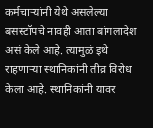कर्मचाऱ्यांनी येथे असलेल्या बसस्टॉपचे नावही आता बांगलादेश असं केले आहे. त्यामुळं इथे राहणाऱ्या स्थानिकांनी तीव्र विरोध केला आहे. स्थानिकांनी यावर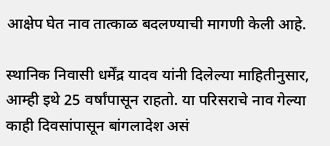आक्षेप घेत नाव तात्काळ बदलण्याची मागणी केली आहे.

स्थानिक निवासी धर्मेंद्र यादव यांनी दिलेल्या माहितीनुसार, आम्ही इथे 25 वर्षांपासून राहतो. या परिसराचे नाव गेल्या काही दिवसांपासून बांगलादेश असं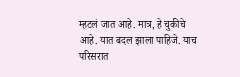म्हटलं जात आहे. मात्र, हे चुकीचे आहे. यात बदल झाला पाहिजे. याच परिसरात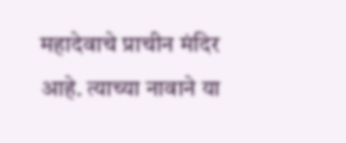महादेवाचे प्राचीन मंदिर आहे. त्याच्या नावाने या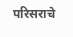परिसराचे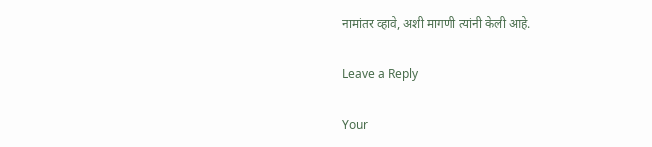नामांतर व्हावे, अशी मागणी त्यांनी केली आहे.

Leave a Reply

Your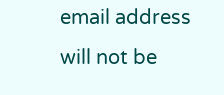email address will not be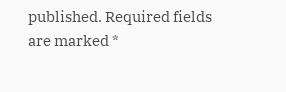published. Required fields are marked *